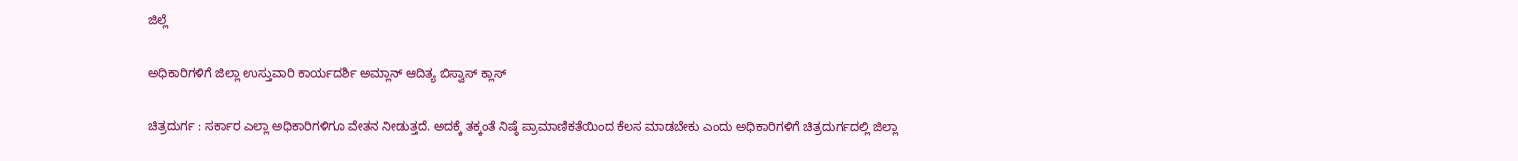ಜಿಲ್ಲೆ

ಅಧಿಕಾರಿಗಳಿಗೆ ಜಿಲ್ಲಾ ಉಸ್ತುವಾರಿ ಕಾರ್ಯದರ್ಶಿ ಅಮ್ಲಾನ್ ಆದಿತ್ಯ ಬಿಸ್ವಾಸ್ ಕ್ಲಾಸ್

ಚಿತ್ರದುರ್ಗ : ಸರ್ಕಾರ ಎಲ್ಲಾ ಅಧಿಕಾರಿಗಳಿಗೂ ವೇತನ ನೀಡುತ್ತದೆ. ಅದಕ್ಕೆ ತಕ್ಕಂತೆ ನಿಷ್ಠೆ ಪ್ರಾಮಾಣಿಕತೆಯಿಂದ ಕೆಲಸ ಮಾಡಬೇಕು ಎಂದು ಅಧಿಕಾರಿಗಳಿಗೆ ಚಿತ್ರದುರ್ಗದಲ್ಲಿ ಜಿಲ್ಲಾ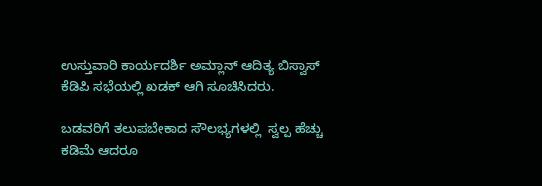ಉಸ್ತುವಾರಿ ಕಾರ್ಯದರ್ಶಿ ಅಮ್ಲಾನ್ ಆದಿತ್ಯ ಬಿಸ್ವಾಸ್ ಕೆಡಿಪಿ ಸಭೆಯಲ್ಲಿ ಖಡಕ್ ಆಗಿ ಸೂಚಿಸಿದರು.

ಬಡವರಿಗೆ ತಲುಪಬೇಕಾದ ಸೌಲಭ್ಯಗಳಲ್ಲಿ  ಸ್ವಲ್ಪ ಹೆಚ್ಚು ಕಡಿಮೆ ಆದರೂ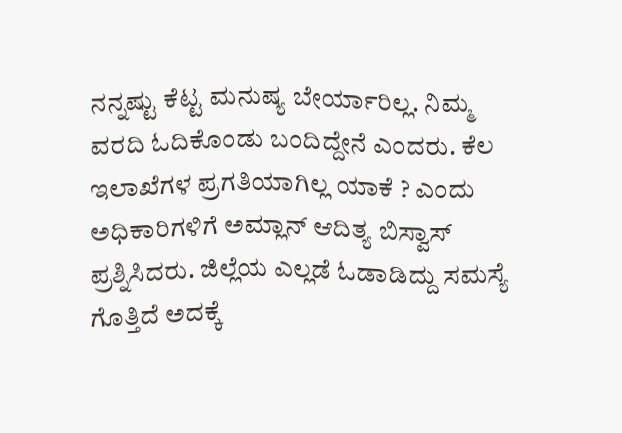ನನ್ನಷ್ಟು ಕೆಟ್ಟ ಮನುಷ್ಯ ಬೇರ್ಯಾರಿಲ್ಲ. ನಿಮ್ಮ ವರದಿ ಓದಿಕೊಂಡು‌ ಬಂದಿದ್ದೇನೆ ಎಂದರು. ಕೆಲ ಇಲಾಖೆಗಳ ಪ್ರಗತಿಯಾಗಿಲ್ಲ ಯಾಕೆ ? ಎಂದು ಅಧಿಕಾರಿಗಳಿಗೆ ಅಮ್ಲಾನ್ ಆದಿತ್ಯ ಬಿಸ್ವಾಸ್ ಪ್ರಶ್ನಿಸಿದರು. ಜಿಲ್ಲೆಯ ಎಲ್ಲಡೆ ಓಡಾಡಿದ್ದು ಸಮಸ್ಯೆ ಗೊತ್ತಿದೆ ಅದಕ್ಕೆ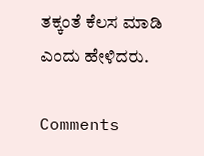ತಕ್ಕಂತೆ ಕೆಲಸ ಮಾಡಿ ಎಂದು ಹೇಳಿದರು.

Comments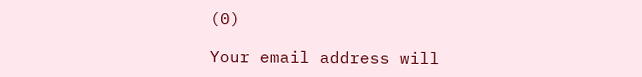(0)

Your email address will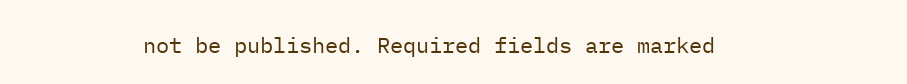not be published. Required fields are marked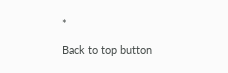*

Back to top button